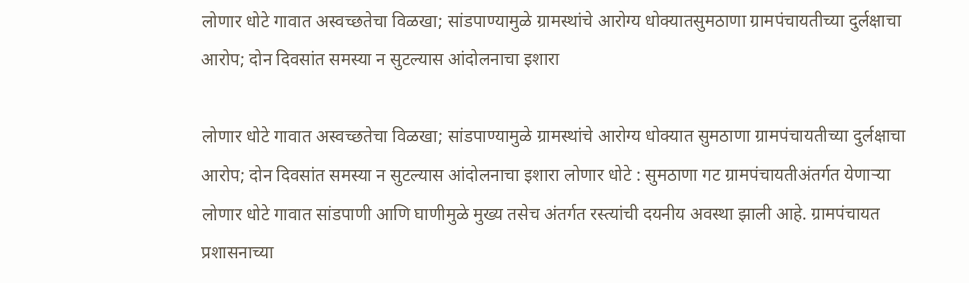लोणार धोटे गावात अस्वच्छतेचा विळखा; सांडपाण्यामुळे ग्रामस्थांचे आरोग्य धोक्यातसुमठाणा ग्रामपंचायतीच्या दुर्लक्षाचा आरोप; दोन दिवसांत समस्या न सुटल्यास आंदोलनाचा इशारा

लोणार धोटे गावात अस्वच्छतेचा विळखा; सांडपाण्यामुळे ग्रामस्थांचे आरोग्य धोक्यात सुमठाणा ग्रामपंचायतीच्या दुर्लक्षाचा आरोप; दोन दिवसांत समस्या न सुटल्यास आंदोलनाचा इशारा लोणार धोटे : सुमठाणा गट ग्रामपंचायतीअंतर्गत येणाऱ्या लोणार धोटे गावात सांडपाणी आणि घाणीमुळे मुख्य तसेच अंतर्गत रस्त्यांची दयनीय अवस्था झाली आहे. ग्रामपंचायत प्रशासनाच्या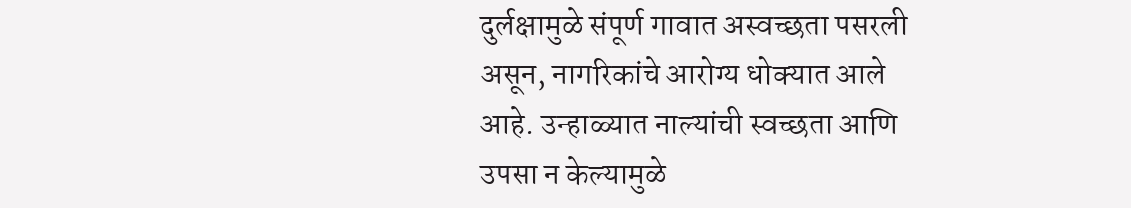दुर्लक्षामुळे संपूर्ण गावात अस्वच्छता पसरली असून, नागरिकांचे आरोग्य धोक्यात आले आहे. उन्हाळ्यात नाल्यांची स्वच्छता आणि उपसा न केल्यामुळे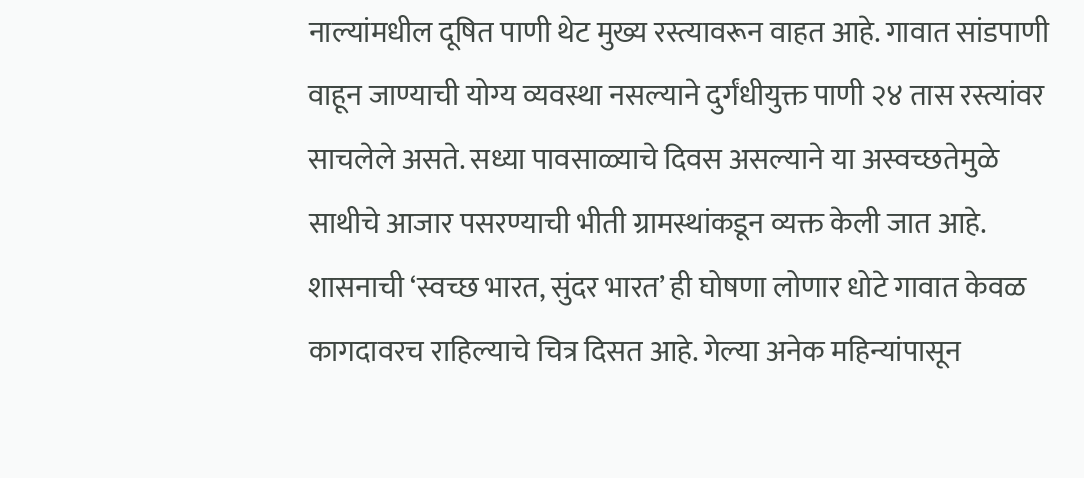नाल्यांमधील दूषित पाणी थेट मुख्य रस्त्यावरून वाहत आहे. गावात सांडपाणी वाहून जाण्याची योग्य व्यवस्था नसल्याने दुर्गंधीयुक्त पाणी २४ तास रस्त्यांवर साचलेले असते. सध्या पावसाळ्याचे दिवस असल्याने या अस्वच्छतेमुळे साथीचे आजार पसरण्याची भीती ग्रामस्थांकडून व्यक्त केली जात आहे. शासनाची ‘स्वच्छ भारत, सुंदर भारत’ ही घोषणा लोणार धोटे गावात केवळ कागदावरच राहिल्याचे चित्र दिसत आहे. गेल्या अनेक महिन्यांपासून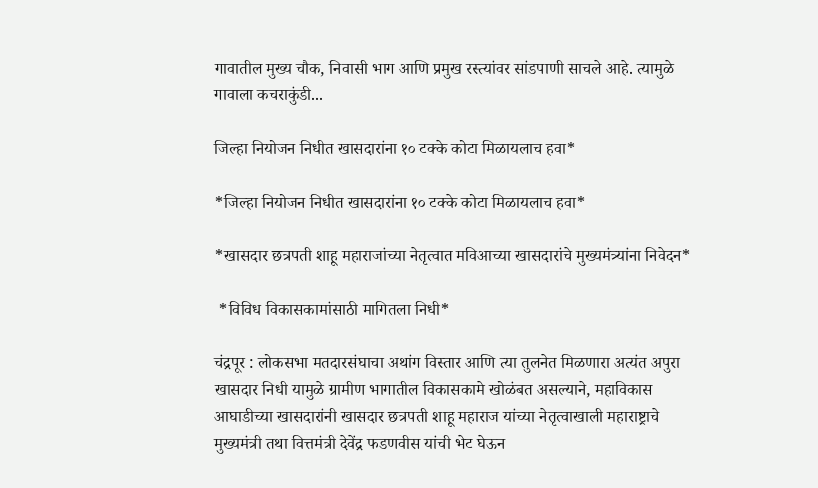गावातील मुख्य चौक, निवासी भाग आणि प्रमुख रस्त्यांवर सांडपाणी साचले आहे. त्यामुळे गावाला कचराकुंडी...

जिल्हा नियोजन निधीत खासदारांना १० टक्के कोटा मिळायलाच हवा*

*जिल्हा नियोजन निधीत खासदारांना १० टक्के कोटा मिळायलाच हवा*

*खासदार छत्रपती शाहू महाराजांच्या नेतृत्वात मविआच्या खासदारांचे मुख्यमंत्र्यांना निवेदन*

 *विविध विकासकामांसाठी मागितला निधी*

चंद्रपूर : लोकसभा मतदारसंघाचा अथांग विस्तार आणि त्या तुलनेत मिळणारा अत्यंत अपुरा खासदार निधी यामुळे ग्रामीण भागातील विकासकामे खोळंबत असल्याने, महाविकास आघाडीच्या खासदारांनी खासदार छत्रपती शाहू महाराज यांच्या नेतृत्वाखाली महाराष्ट्राचे मुख्यमंत्री तथा वित्तमंत्री देवेंद्र फडणवीस यांची भेट घेऊन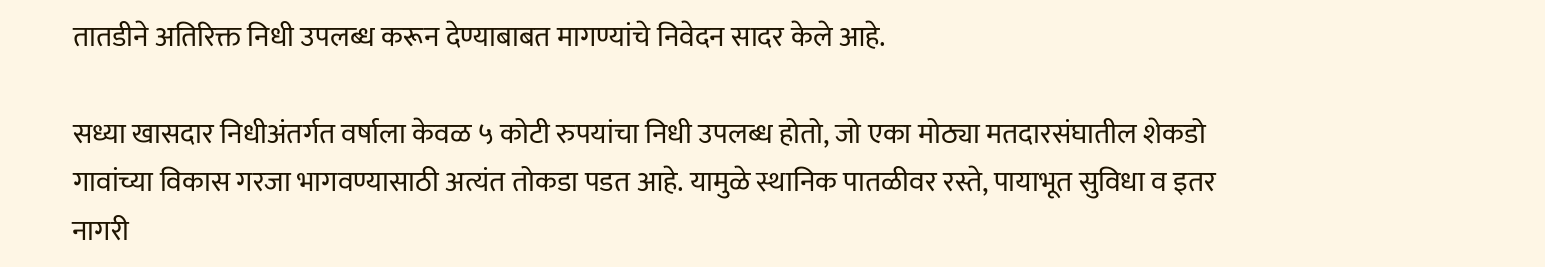तातडीने अतिरिक्त निधी उपलब्ध करून देण्याबाबत मागण्यांचे निवेदन सादर केले आहे.

सध्या खासदार निधीअंतर्गत वर्षाला केवळ ५ कोटी रुपयांचा निधी उपलब्ध होतो, जो एका मोठ्या मतदारसंघातील शेकडो गावांच्या विकास गरजा भागवण्यासाठी अत्यंत तोकडा पडत आहे. यामुळे स्थानिक पातळीवर रस्ते, पायाभूत सुविधा व इतर नागरी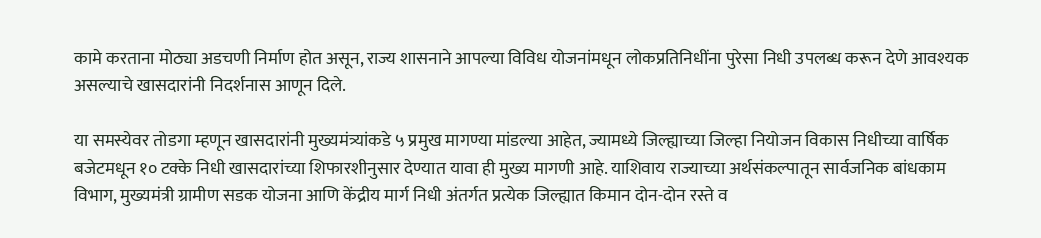कामे करताना मोठ्या अडचणी निर्माण होत असून, राज्य शासनाने आपल्या विविध योजनांमधून लोकप्रतिनिधींना पुरेसा निधी उपलब्ध करून देणे आवश्यक असल्याचे खासदारांनी निदर्शनास आणून दिले.

या समस्येवर तोडगा म्हणून खासदारांनी मुख्यमंत्र्यांकडे ५ प्रमुख मागण्या मांडल्या आहेत, ज्यामध्ये जिल्ह्याच्या जिल्हा नियोजन विकास निधीच्या वार्षिक बजेटमधून १० टक्के निधी खासदारांच्या शिफारशीनुसार देण्यात यावा ही मुख्य मागणी आहे. याशिवाय राज्याच्या अर्थसंकल्पातून सार्वजनिक बांधकाम विभाग, मुख्यमंत्री ग्रामीण सडक योजना आणि केंद्रीय मार्ग निधी अंतर्गत प्रत्येक जिल्ह्यात किमान दोन-दोन रस्ते व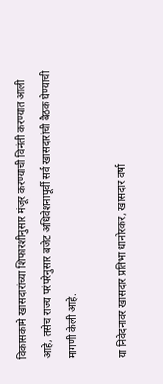विकासकामे खासदारांच्या शिफारशीनुसार मंजूर करण्याची विनंती करण्यात आली आहे, तसेच राज्य परंपरेनुसार बजेट अधिवेशनापूर्वी सर्व खासदारांची बैठक घेण्याची मागणी केली आहे.

या निवेदनावर खासदार प्रतिभा धानोरकर, खासदार वर्षा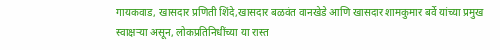गायकवाड, खासदार प्रणिती शिंदे,खासदार बळवंत वानखेडे आणि खासदार शामकुमार बर्वे यांच्या प्रमुख स्वाक्षऱ्या असून, लोकप्रतिनिधींच्या या रास्त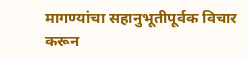मागण्यांचा सहानुभूतीपूर्वक विचार करून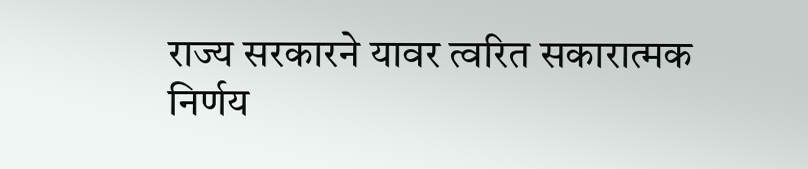राज्य सरकारने यावर त्वरित सकारात्मक निर्णय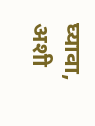घ्यावा, अशी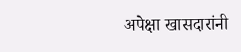अपेक्षा खासदारांनी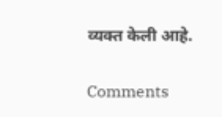व्यक्त केली आहे.

Comments